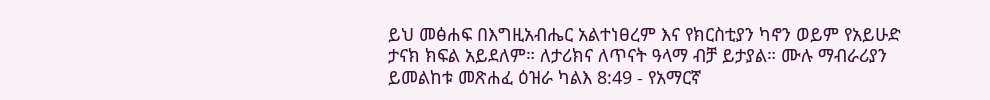ይህ መፅሐፍ በእግዚአብሔር አልተነፀረም እና የክርስቲያን ካኖን ወይም የአይሁድ ታናክ ክፍል አይደለም። ለታሪክና ለጥናት ዓላማ ብቻ ይታያል። ሙሉ ማብራሪያን ይመልከቱ መጽሐፈ ዕዝራ ካልእ 8:49 - የአማርኛ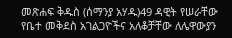መጽሐፍ ቅዱስ (ሰማንያ አሃዱ)49 ዳዊት የሠራቸው የቤተ መቅደስ አገልጋዮችና አለቆቻቸው ለሌዋውያን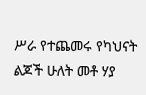ሥራ የተጨመሩ የካህናት ልጆች ሁለት መቶ ሃያ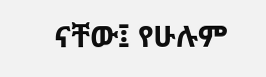ናቸው፤ የሁሉም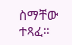ስማቸው ተጻፈ።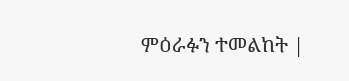ምዕራፉን ተመልከት |